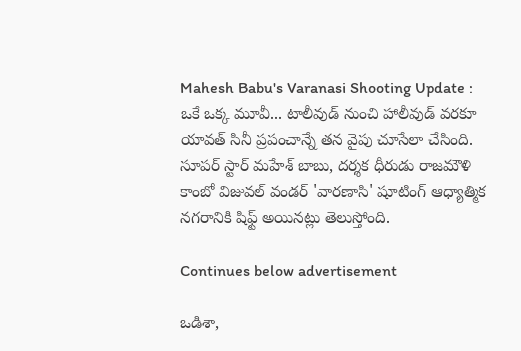Mahesh Babu's Varanasi Shooting Update : ఒకే ఒక్క మూవీ... టాలీవుడ్ నుంచి హాలీవుడ్ వరకూ యావత్ సినీ ప్రపంచాన్నే తన వైపు చూసేలా చేసింది. సూపర్ స్టార్ మహేశ్ బాబు, దర్శక ధీరుడు రాజమౌళి కాంబో విజువల్ వండర్ 'వారణాసి' షూటింగ్ ఆధ్యాత్మిక నగరానికి షిఫ్ట్ అయినట్లు తెలుస్తోంది.

Continues below advertisement

ఒడిశా,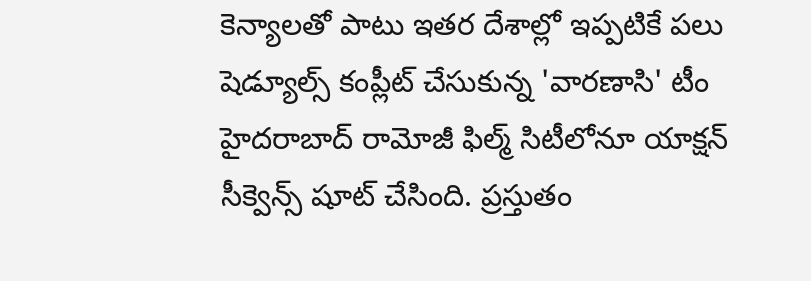కెన్యాలతో పాటు ఇతర దేశాల్లో ఇప్పటికే పలు షెడ్యూల్స్ కంప్లీట్ చేసుకున్న 'వారణాసి' టీం హైదరాబాద్ రామోజీ ఫిల్మ్ సిటీలోనూ యాక్షన్ సీక్వెన్స్ షూట్ చేసింది. ప్రస్తుతం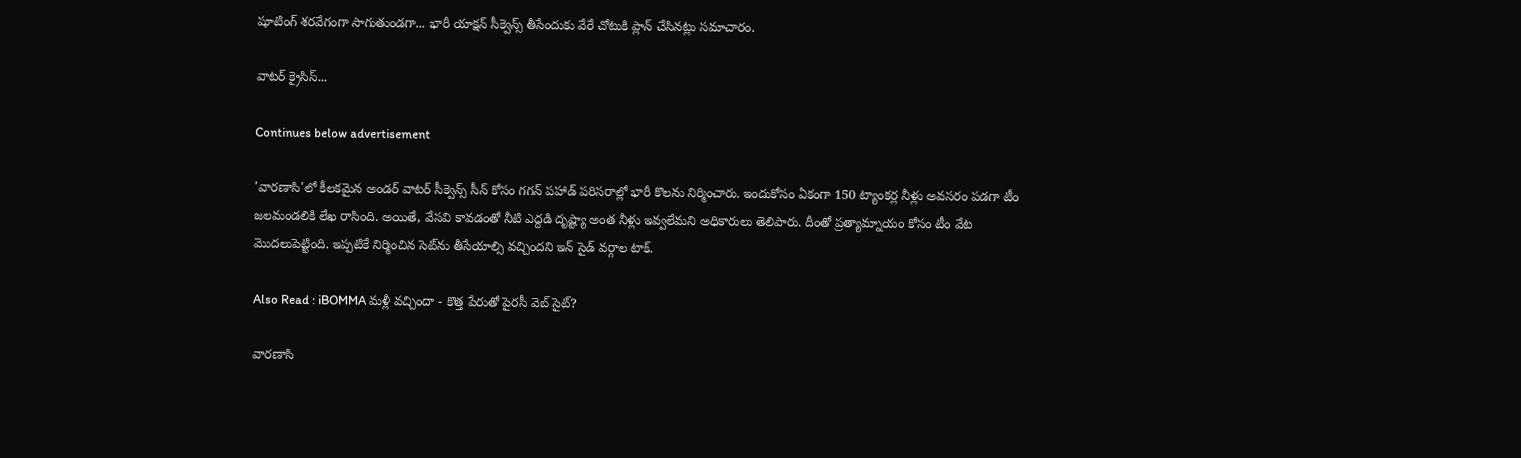షూటింగ్ శరవేగంగా సాగుతుండగా... భారీ యాక్షన్ సీక్వెన్స్‌‌ తీసేందుకు వేరే చోటుకి ప్లాన్ చేసినట్లు సమాచారం.

వాటర్ క్రైసిస్...

Continues below advertisement

'వారణాసి'లో కీలకమైన అండర్ వాటర్ సీక్వెన్స్ సీన్ కోసం గగన్ పహాడ్ పరిసరాల్లో భారీ కొలను నిర్మించారు. ఇందుకోసం ఏకంగా 150 ట్యాంకర్ల నీళ్లు అవసరం పడగా టీం జలమండలికి లేఖ రాసింది. అయితే, వేసవి కావడంతో నీటి ఎద్దడి దృష్ట్యా అంత నీళ్లు ఇవ్వలేమని అధికారులు తెలిపారు. దీంతో ప్రత్యామ్నాయం కోసం టీం వేట మొదలుపెట్టింది. ఇప్పటికే నిర్మించిన సెట్‌ను తీసేయాల్సి వచ్చిందని ఇన్ సైడ్ వర్గాల టాక్.

Also Read : iBOMMA మళ్లీ వచ్చిందా - కొత్త పేరుతో పైరసీ వెబ్ సైట్?

వారణాసి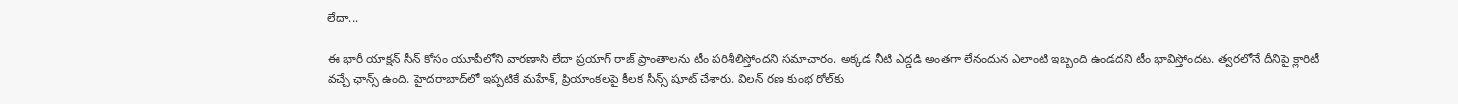లేదా...

ఈ భారీ యాక్షన్ సీన్ కోసం యూపీలోని వారణాసి లేదా ప్రయాగ్ రాజ్ ప్రాంతాలను టీం పరిశీలిస్తోందని సమాచారం. అక్కడ నీటి ఎద్డడి అంతగా లేనందున ఎలాంటి ఇబ్బంది ఉండదని టీం భావిస్తోందట. త్వరలోనే దీనిపై క్లారిటీ వచ్చే ఛాన్స్ ఉంది. హైదరాబాద్‌లో ఇప్పటికే మహేశ్, ప్రియాంకలపై కీలక సీన్స్ షూట్ చేశారు. విలన్ రణ కుంభ రోల్‌కు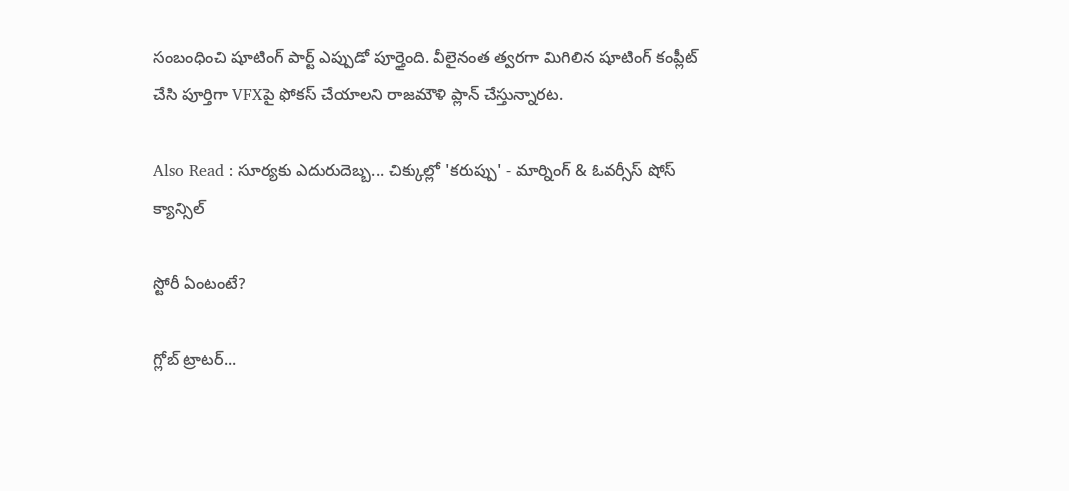సంబంధించి షూటింగ్ పార్ట్ ఎప్పుడో పూర్తైంది. వీలైనంత త్వరగా మిగిలిన షూటింగ్ కంప్లీట్ చేసి పూర్తిగా VFXపై ఫోకస్ చేయాలని రాజమౌళి ప్లాన్ చేస్తున్నారట.

Also Read : సూర్యకు ఎదురుదెబ్బ... చిక్కుల్లో 'కరుప్పు' - మార్నింగ్ & ఓవర్సీస్ షోస్ క్యాన్సిల్

స్టోరీ ఏంటంటే?

గ్లోబ్ ట్రాటర్...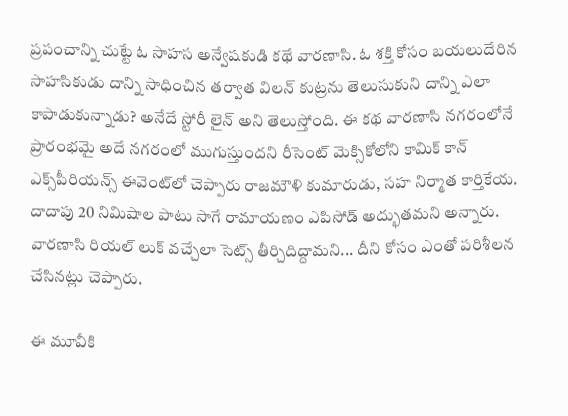ప్రపంచాన్ని చుట్టే ఓ సాహస అన్వేషకుడి కథే వారణాసి. ఓ శక్తి కోసం బయలుదేరిన సాహసికుడు దాన్ని సాధించిన తర్వాత విలన్ కుట్రను తెలుసుకుని దాన్ని ఎలా కాపాడుకున్నాడు? అనేదే స్టోరీ లైన్ అని తెలుస్తోంది. ఈ కథ వారణాసి నగరంలోనే ప్రారంభమై అదే నగరంలో ముగుస్తుందని రీసెంట్ మెక్సికోలోని కామిక్ కాన్ ఎక్స్‌పీరియన్స్ ఈవెంట్‌లో చెప్పారు రాజమౌళి కుమారుడు, సహ నిర్మాత కార్తికేయ. దాదాపు 20 నిమిషాల పాటు సాగే రామాయణం ఎపిసోడ్ అద్భుతమని అన్నారు. వారణాసి రియల్ లుక్ వచ్చేలా సెట్స్ తీర్చిదిద్దామని... దీని కోసం ఎంతో పరిశీలన చేసినట్లు చెప్పారు.

ఈ మూవీకి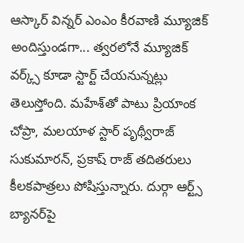ఆస్కార్ విన్నర్ ఎంఎం కీరవాణి మ్యూజిక్ అందిస్తుండగా... త్వరలోనే మ్యూజిక్ వర్క్స్ కూడా స్టార్ట్ చేయనున్నట్లు తెలుస్తోంది. మహేశ్‌తో పాటు ప్రియాంక చోప్రా, మలయాళ స్టార్ పృథ్వీరాజ్ సుకుమారన్, ప్రకాష్ రాజ్ తదితరులు కీలకపాత్రలు పోషిస్తున్నారు. దుర్గా ఆర్ట్స్ బ్యానర్‌పై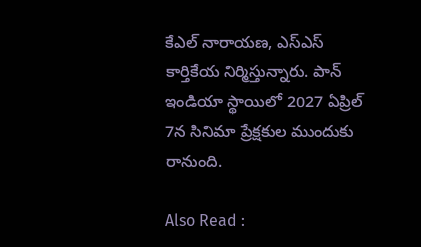కేఎల్ నారాయణ, ఎస్ఎస్ కార్తికేయ నిర్మిస్తున్నారు. పాన్ ఇండియా స్థాయిలో 2027 ఏప్రిల్ 7న సినిమా ప్రేక్షకుల ముందుకు రానుంది.

Also Read :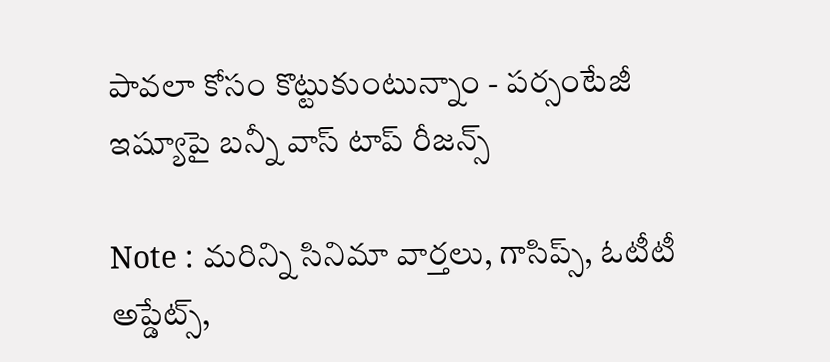పావలా కోసం కొట్టుకుంటున్నాం - పర్సంటేజీ ఇష్యూపై బన్నీ వాస్ టాప్ రీజన్స్

Note : మరిన్ని సినిమా వార్తలు, గాసిప్స్, ఓటీటీ అప్డేట్స్,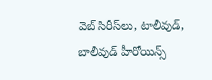వెబ్ సిరీస్‌లు, టాలీవుడ్, బాలీవుడ్ హీరోయిన్స్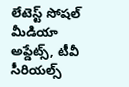లేటెస్ట్ సోషల్ మీడియా అప్డేట్స్, టీవీ సీరియల్స్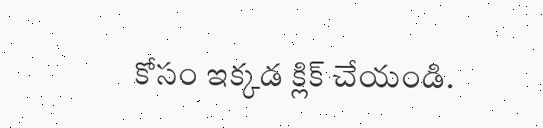కోసం ఇక్కడ క్లిక్ చేయండి.